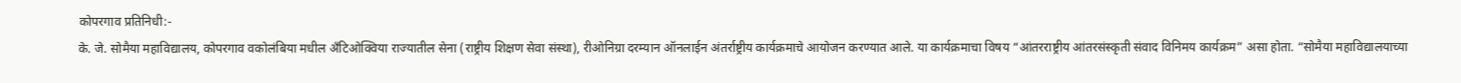कोपरगाव प्रतिनिधी:-
के. जे. सोमैया महाविद्यालय, कोपरगाव वकोलंबिया मधील अँटिओक्विया राज्यातील सेना (राष्ट्रीय शिक्षण सेवा संस्था), रीओनिग्रा दरम्यान ऑनलाईन अंतर्राष्ट्रीय कार्यक्रमाचे आयोजन करण्यात आले. या कार्यक्रमाचा विषय “आंतरराष्ट्रीय आंतरसंस्कृती संवाद विनिमय कार्यक्रम” असा होता. “सोमैया महाविद्यालयाच्या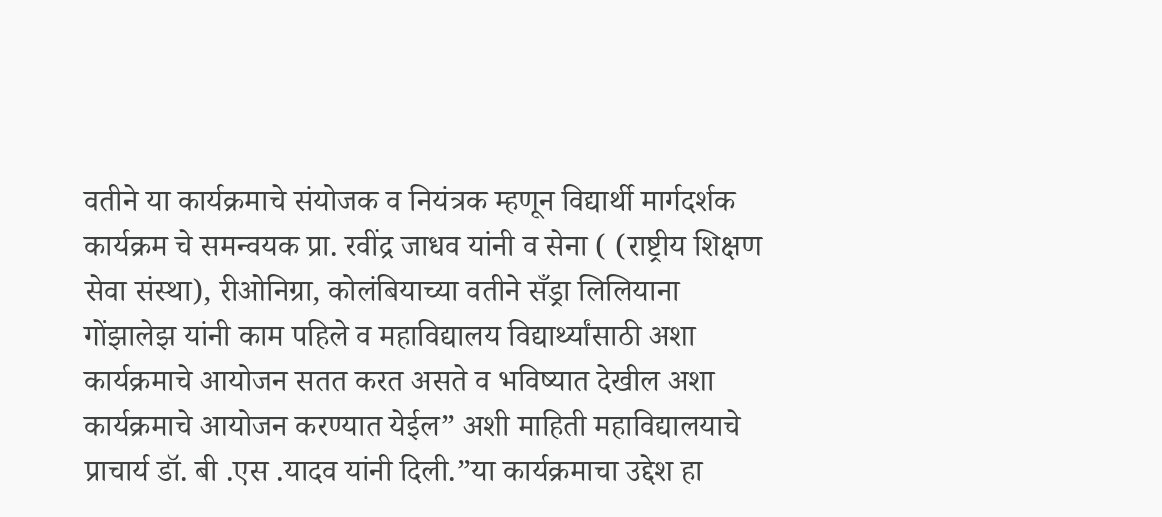वतीने या कार्यक्रमाचे संयोजक व नियंत्रक म्हणून विद्यार्थी मार्गदर्शक कार्यक्रम चे समन्वयक प्रा. रवींद्र जाधव यांनी व सेना ( (राष्ट्रीय शिक्षण सेवा संस्था), रीओनिग्रा, कोलंबियाच्या वतीने सँड्रा लिलियाना गोंझालेझ यांनी काम पहिले व महाविद्यालय विद्यार्थ्यांसाठी अशा कार्यक्रमाचे आयोजन सतत करत असते व भविष्यात देखील अशा कार्यक्रमाचे आयोजन करण्यात येईल” अशी माहिती महाविद्यालयाचे प्राचार्य डॉ. बी .एस .यादव यांनी दिली.”या कार्यक्रमाचा उद्देश हा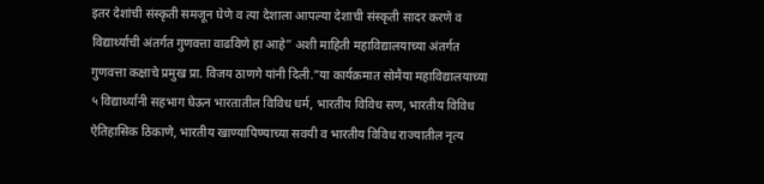इतर देशांची संस्कृती समजून घेणे व त्या देशाला आपल्या देशाची संस्कृती सादर करणे व विद्यार्थ्यांची अंतर्गत गुणवत्ता वाढविणे हा आहे” अशी माहिती महाविद्यालयाच्या अंतर्गत गुणवत्ता कक्षाचे प्रमुख प्रा. विजय ठाणगे यांनी दिली.”या कार्यक्रमात सोमैया महाविद्यालयाच्या ५ विद्यार्थ्यांनी सहभाग घेऊन भारतातील विविध धर्म, भारतीय विविध सण, भारतीय विविध ऐतिहासिक ठिकाणे, भारतीय खाण्यापिण्याच्या सवयी व भारतीय विविध राज्यातील नृत्य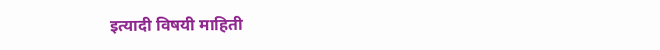इत्यादी विषयी माहिती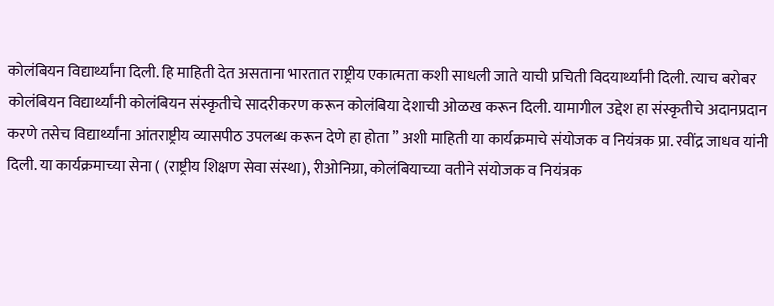कोलंबियन विद्यार्थ्यांना दिली. हि माहिती देत असताना भारतात राष्ट्रीय एकात्मता कशी साधली जाते याची प्रचिती विदयार्थ्यांनी दिली. त्याच बरोबर कोलंबियन विद्यार्थ्यांनी कोलंबियन संस्कृतीचे सादरीकरण करून कोलंबिया देशाची ओळख करून दिली. यामागील उद्देश हा संस्कृतीचे अदानप्रदान करणे तसेच विद्यार्थ्यांना आंतराष्ट्रीय व्यासपीठ उपलब्ध करून देणे हा होता ” अशी माहिती या कार्यक्रमाचे संयोजक व नियंत्रक प्रा. रवींद्र जाधव यांनी दिली. या कार्यक्रमाच्या सेना ( (राष्ट्रीय शिक्षण सेवा संस्था), रीओनिग्रा, कोलंबियाच्या वतीने संयोजक व नियंत्रक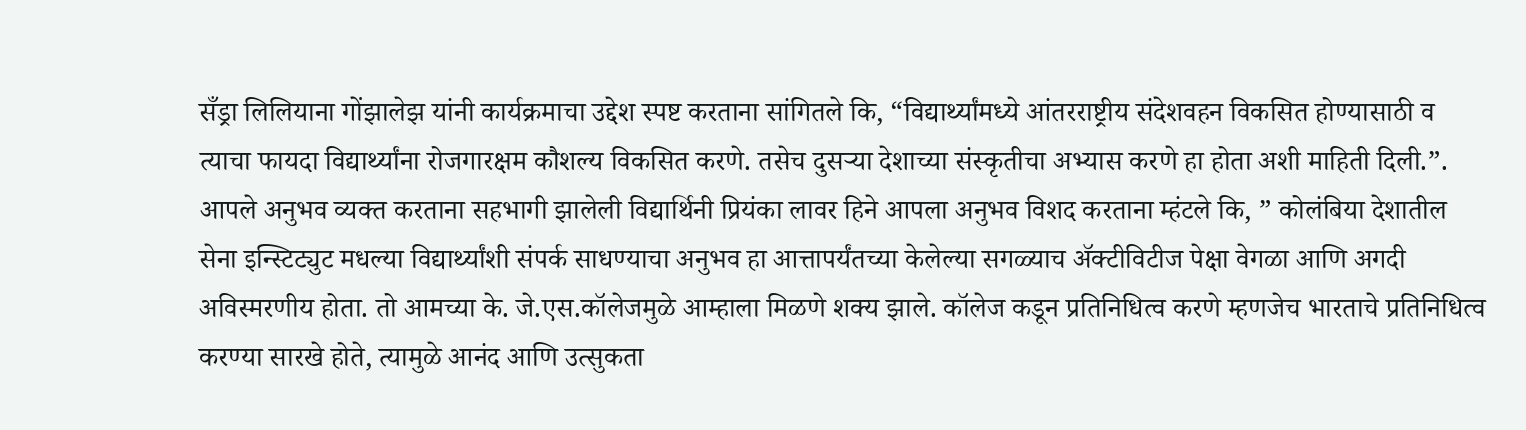सँड्रा लिलियाना गोंझालेझ यांनी कार्यक्रमाचा उद्देश स्पष्ट करताना सांगितले कि, “विद्यार्थ्यांमध्ये आंतरराष्ट्रीय संदेशवहन विकसित होण्यासाठी व त्याचा फायदा विद्यार्थ्यांना रोजगारक्षम कौशल्य विकसित करणे. तसेच दुसऱ्या देशाच्या संस्कृतीचा अभ्यास करणे हा होता अशी माहिती दिली.”.
आपले अनुभव व्यक्त करताना सहभागी झालेली विद्यार्थिनी प्रियंका लावर हिने आपला अनुभव विशद करताना म्हंटले कि, ” कोलंबिया देशातील सेना इन्स्टिट्युट मधल्या विद्यार्थ्यांशी संपर्क साधण्याचा अनुभव हा आत्तापर्यंतच्या केलेल्या सगळ्याच ॲक्टीविटीज पेक्षा वेगळा आणि अगदी अविस्मरणीय होता. तो आमच्या के. जे.एस.कॉलेजमुळे आम्हाला मिळणे शक्य झाले. कॉलेज कडून प्रतिनिधित्व करणे म्हणजेच भारताचे प्रतिनिधित्व करण्या सारखे होते, त्यामुळे आनंद आणि उत्सुकता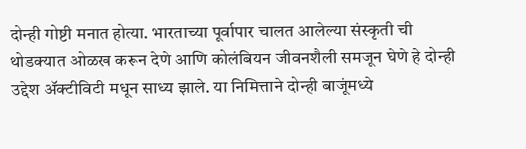दोन्ही गोष्टी मनात होत्या. भारताच्या पूर्वापार चालत आलेल्या संस्कृती ची थोडक्यात ओळख करून देणे आणि कोलंबियन जीवनशैली समजून घेणे हे दोन्ही उद्देश ॲक्टीविटी मधून साध्य झाले. या निमित्ताने दोन्ही बाजूंमध्ये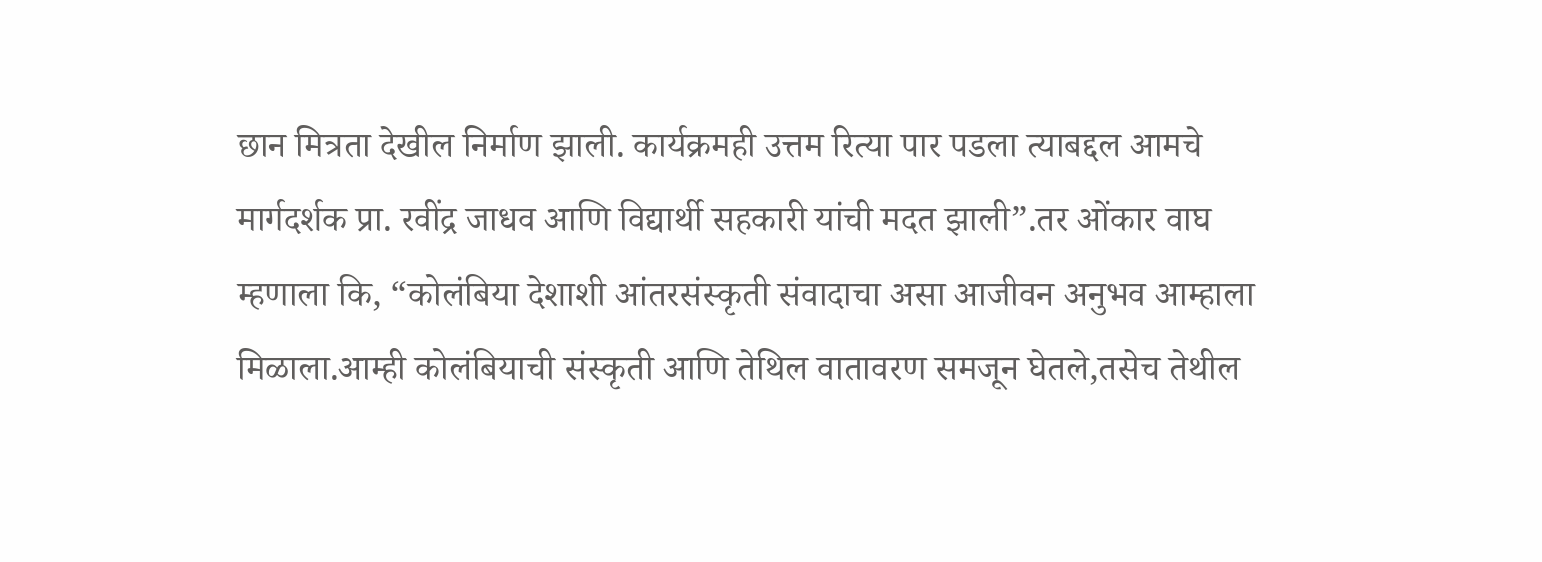छान मित्रता देखील निर्माण झाली. कार्यक्रमही उत्तम रित्या पार पडला त्याबद्दल आमचे मार्गदर्शक प्रा. रवींद्र जाधव आणि विद्यार्थी सहकारी यांची मदत झाली”.तर ओंकार वाघ म्हणाला कि, “कोलंबिया देशाशी आंतरसंस्कृती संवादाचा असा आजीवन अनुभव आम्हाला मिळाला.आम्ही कोलंबियाची संस्कृती आणि तेथिल वातावरण समजून घेतले,तसेच तेथील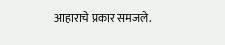आहाराचे प्रकार समजले.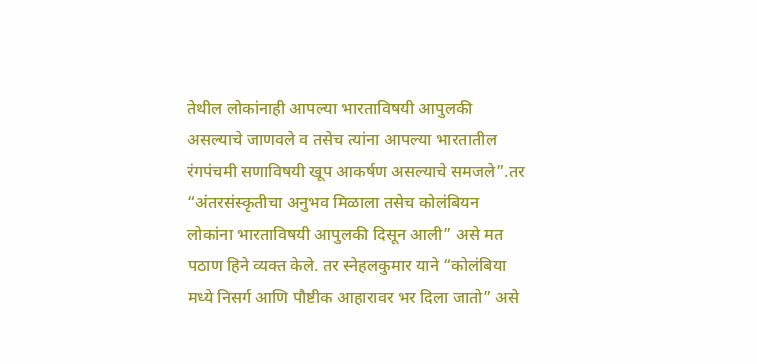तेथील लोकांनाही आपल्या भारताविषयी आपुलकी असल्याचे जाणवले व तसेच त्यांना आपल्या भारतातील रंगपंचमी सणाविषयी खूप आकर्षण असल्याचे समजले”.तर “अंतरसंस्कृतीचा अनुभव मिळाला तसेच कोलंबियन लोकांना भारताविषयी आपुलकी दिसून आली” असे मत पठाण हिने व्यक्त केले. तर स्नेहलकुमार याने “कोलंबिया मध्ये निसर्ग आणि पौष्टीक आहारावर भर दिला जातो” असे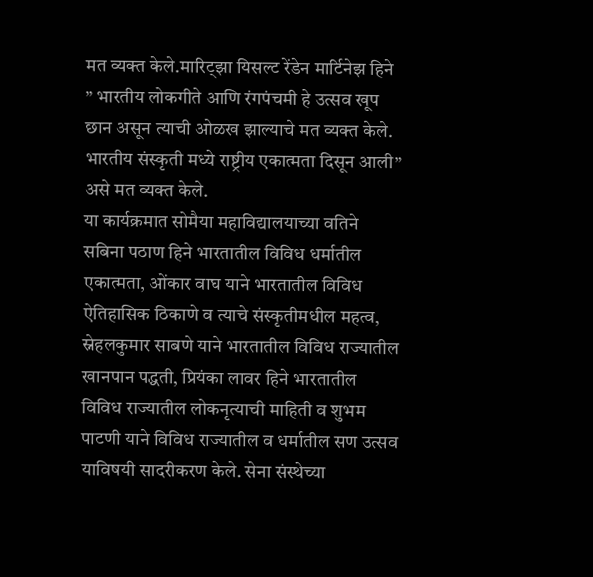मत व्यक्त केले.मारिट्झा यिसल्ट रेंडेन मार्टिनेझ हिने ” भारतीय लोकगीते आणि रंगपंचमी हे उत्सव खूप छान असून त्याची ओळख झाल्याचे मत व्यक्त केले. भारतीय संस्कृती मध्ये राष्ट्रीय एकात्मता दिसून आली” असे मत व्यक्त केले.
या कार्यक्रमात सोमैया महाविद्यालयाच्या वतिने सबिना पठाण हिने भारतातील विविध धर्मातील एकात्मता, ओंकार वाघ याने भारतातील विविध ऐतिहासिक ठिकाणे व त्याचे संस्कृतीमधील महत्व, स्नेहलकुमार साबणे याने भारतातील विविध राज्यातील खानपान पद्धती, प्रियंका लावर हिने भारतातील विविध राज्यातील लोकनृत्याची माहिती व शुभम पाटणी याने विविध राज्यातील व धर्मातील सण उत्सव याविषयी सादरीकरण केले. सेना संस्थेच्या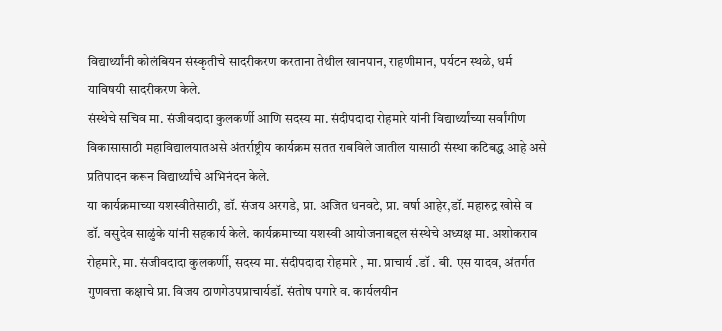विद्यार्थ्यांनी कोलंबियन संस्कृतीचे सादरीकरण करताना तेथील खानपान, राहणीमान, पर्यटन स्थळे, धर्म याविषयी सादरीकरण केले.
संस्थेचे सचिव मा. संजीवदादा कुलकर्णी आणि सदस्य मा. संदीपदादा रोहमारे यांनी विद्यार्थ्यांच्या सर्वांगीण विकासासाठी महाविद्यालयातअसे अंतर्राष्ट्रीय कार्यक्रम सतत राबविले जातील यासाठी संस्था कटिबद्ध आहे असे प्रतिपादन करून विद्यार्थ्यांचे अभिनंदन केले.
या कार्यक्रमाच्या यशस्वीतेसाठी, डॉ. संजय अरगडे, प्रा. अजित धनवटे, प्रा. वर्षा आहेर,डॉ. महारुद्र खोसे व डॉ. वसुदेव साळुंके यांनी सहकार्य केले. कार्यक्रमाच्या यशस्वी आयोजनाबद्दल संस्थेचे अध्यक्ष मा. अशोकराव रोहमारे, मा. संजीवदादा कुलकर्णी, सदस्य मा. संदीपदादा रोहमारे , मा. प्राचार्य .डॉ . बी. एस यादव, अंतर्गत गुणवत्ता कक्षाचे प्रा. विजय ठाणगेउपप्राचार्यडॉ. संतोष पगारे व. कार्यलयीन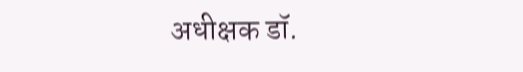अधीक्षक डॉ.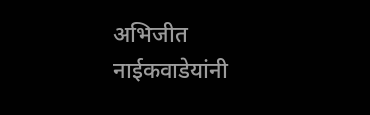अभिजीत नाईकवाडेयांनी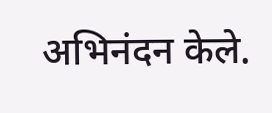अभिनंदन केले.